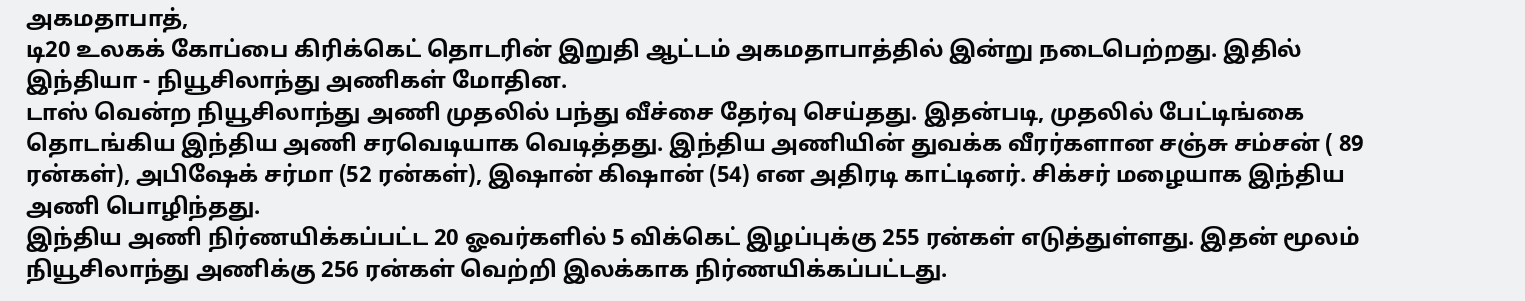அகமதாபாத்,
டி20 உலகக் கோப்பை கிரிக்கெட் தொடரின் இறுதி ஆட்டம் அகமதாபாத்தில் இன்று நடைபெற்றது. இதில் இந்தியா - நியூசிலாந்து அணிகள் மோதின.
டாஸ் வென்ற நியூசிலாந்து அணி முதலில் பந்து வீச்சை தேர்வு செய்தது. இதன்படி, முதலில் பேட்டிங்கை தொடங்கிய இந்திய அணி சரவெடியாக வெடித்தது. இந்திய அணியின் துவக்க வீரர்களான சஞ்சு சம்சன் ( 89 ரன்கள்), அபிஷேக் சர்மா (52 ரன்கள்), இஷான் கிஷான் (54) என அதிரடி காட்டினர். சிக்சர் மழையாக இந்திய அணி பொழிந்தது.
இந்திய அணி நிர்ணயிக்கப்பட்ட 20 ஓவர்களில் 5 விக்கெட் இழப்புக்கு 255 ரன்கள் எடுத்துள்ளது. இதன் மூலம் நியூசிலாந்து அணிக்கு 256 ரன்கள் வெற்றி இலக்காக நிர்ணயிக்கப்பட்டது.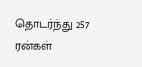தொடர்ந்து 257 ரன்கள்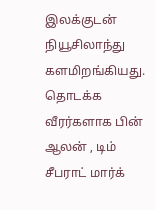இலக்குடன் நியூசிலாந்து களமிறங்கியது. தொடக்க வீரர்களாக பின் ஆலன் , டிம் சீபராட் மார்க்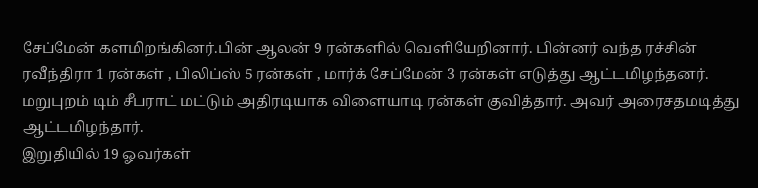சேப்மேன் களமிறங்கினர்.பின் ஆலன் 9 ரன்களில் வெளியேறினார். பின்னர் வந்த ரச்சின் ரவீந்திரா 1 ரன்கள் , பிலிப்ஸ் 5 ரன்கள் , மார்க் சேப்மேன் 3 ரன்கள் எடுத்து ஆட்டமிழந்தனர். மறுபுறம் டிம் சீபராட் மட்டும் அதிரடியாக விளையாடி ரன்கள் குவித்தார். அவர் அரைசதமடித்து ஆட்டமிழந்தார்.
இறுதியில் 19 ஓவர்கள்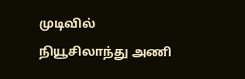முடிவில் நியூசிலாந்து அணி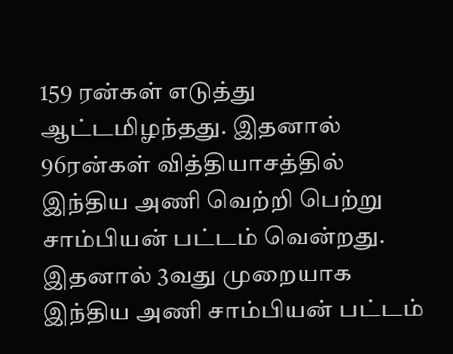159 ரன்கள் எடுத்து ஆட்டமிழந்தது. இதனால் 96ரன்கள் வித்தியாசத்தில் இந்திய அணி வெற்றி பெற்று சாம்பியன் பட்டம் வென்றது. இதனால் 3வது முறையாக இந்திய அணி சாம்பியன் பட்டம்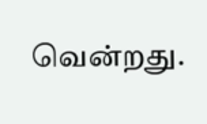வென்றது.